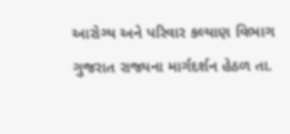આરોગ્ય અને પરિવાર કલ્યાણ વિભાગ ગુજરાત રાજ્યના માર્ગદર્શન હેઠળ તા.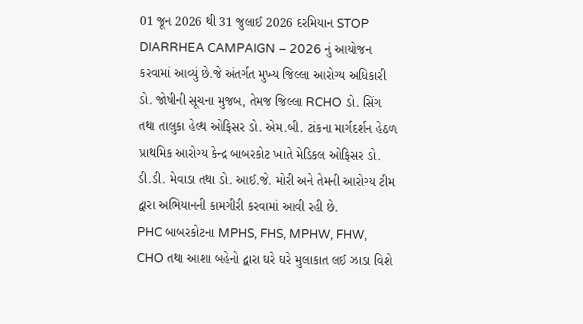01 જૂન 2026 થી 31 જુલાઈ 2026 દરમિયાન STOP DIARRHEA CAMPAIGN – 2026 નું આયોજન કરવામાં આવ્યું છે.જે અંતર્ગત મુખ્ય જિલ્લા આરોગ્ય અધિકારી ડો. જોષીની સૂચના મુજબ, તેમજ જિલ્લા RCHO ડો. સિંગ તથા તાલુકા હેલ્થ ઓફિસર ડો. એમ.બી. ટાંકના માર્ગદર્શન હેઠળ પ્રાથમિક આરોગ્ય કેન્દ્ર બાબરકોટ ખાતે મેડિકલ ઓફિસર ડો. ડી.ડી. મેવાડા તથા ડો. આઈ.જે. મોરી અને તેમની આરોગ્ય ટીમ દ્વારા અભિયાનની કામગીરી કરવામાં આવી રહી છે.
PHC બાબરકોટના MPHS, FHS, MPHW, FHW, CHO તથા આશા બહેનો દ્વારા ઘરે ઘરે મુલાકાત લઈ ઝાડા વિશે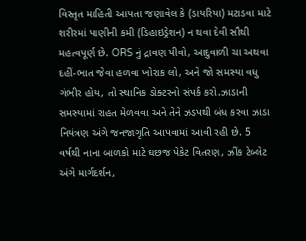વિસ્તૃત માહિતી આપતા જણાવેલ કે (ડાયરિયા) મટાડવા માટે શરીરમાં પાણીની કમી (ડિહાઇડ્રેશન) ન થવા દેવી સૌથી મહત્વપૂર્ણ છે. ORS નું દ્રાવણ પીવો, આદુવાળી ચા અથવા દહીં-ભાત જેવા હળવા ખોરાક લો, અને જો સમસ્યા વધુ ગંભીર હોય, તો સ્થાનિક ડોક્ટરનો સંપર્ક કરો.ઝાડાની સમસ્યામાં રાહત મેળવવા અને તેને ઝડપથી બંધ કરવા ઝાડા નિયંત્રણ અંગે જનજાગૃતિ આપવામાં આવી રહી છે. 5 વર્ષથી નાના બાળકો માટે ઘછજ પેકેટ વિતરણ, ઝીંક ટેબ્લેટ અંગે માર્ગદર્શન,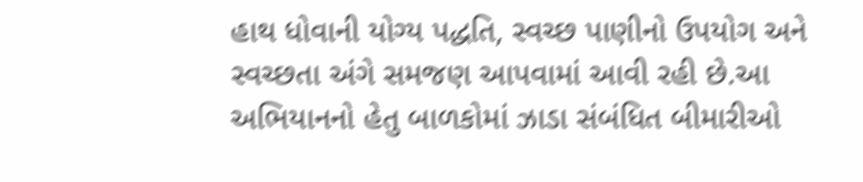હાથ ધોવાની યોગ્ય પદ્ધતિ, સ્વચ્છ પાણીનો ઉપયોગ અને સ્વચ્છતા અંગે સમજણ આપવામાં આવી રહી છે.આ અભિયાનનો હેતુ બાળકોમાં ઝાડા સંબંધિત બીમારીઓ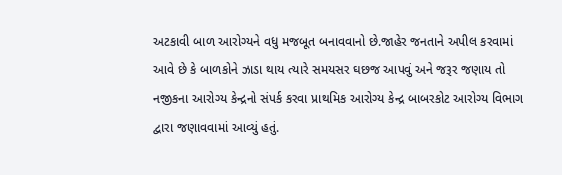અટકાવી બાળ આરોગ્યને વધુ મજબૂત બનાવવાનો છે.જાહેર જનતાને અપીલ કરવામાં આવે છે કે બાળકોને ઝાડા થાય ત્યારે સમયસર ઘછજ આપવું અને જરૂર જણાય તો નજીકના આરોગ્ય કેન્દ્રનો સંપર્ક કરવા પ્રાથમિક આરોગ્ય કેન્દ્ર બાબરકોટ આરોગ્ય વિભાગ દ્વારા જણાવવામાં આવ્યું હતું.